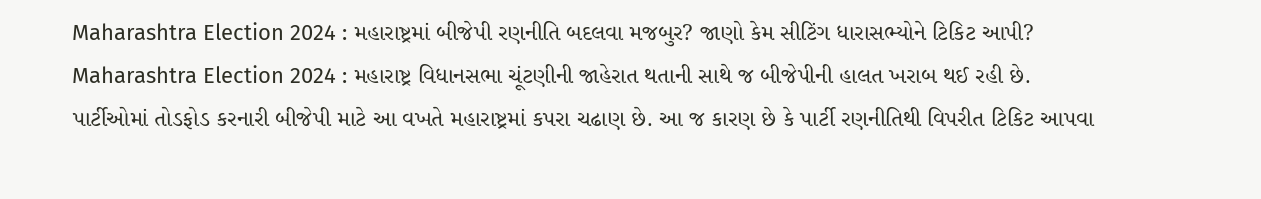Maharashtra Election 2024 : મહારાષ્ટ્રમાં બીજેપી રણનીતિ બદલવા મજબુર? જાણો કેમ સીટિંગ ધારાસભ્યોને ટિકિટ આપી?
Maharashtra Election 2024 : મહારાષ્ટ્ર વિધાનસભા ચૂંટણીની જાહેરાત થતાની સાથે જ બીજેપીની હાલત ખરાબ થઈ રહી છે.
પાર્ટીઓમાં તોડફોડ કરનારી બીજેપી માટે આ વખતે મહારાષ્ટ્રમાં કપરા ચઢાણ છે. આ જ કારણ છે કે પાર્ટી રણનીતિથી વિપરીત ટિકિટ આપવા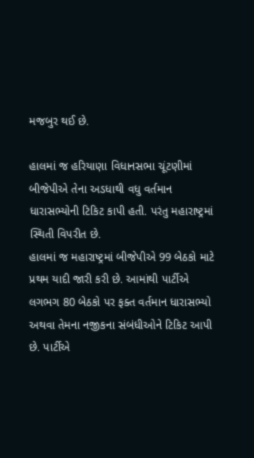મજબુર થઈ છે.

હાલમાં જ હરિયાણા વિધાનસભા ચૂંટણીમાં બીજેપીએ તેના અડધાથી વધુ વર્તમાન ધારાસભ્યોની ટિકિટ કાપી હતી. પરંતુ મહારાષ્ટ્રમાં સ્થિતી વિપરીત છે.
હાલમાં જ મહારાષ્ટ્રમાં બીજેપીએ 99 બેઠકો માટે પ્રથમ યાદી જારી કરી છે. આમાંથી પાર્ટીએ લગભગ 80 બેઠકો પર ફક્ત વર્તમાન ધારાસભ્યો અથવા તેમના નજીકના સંબંધીઓને ટિકિટ આપી છે. પાર્ટીએ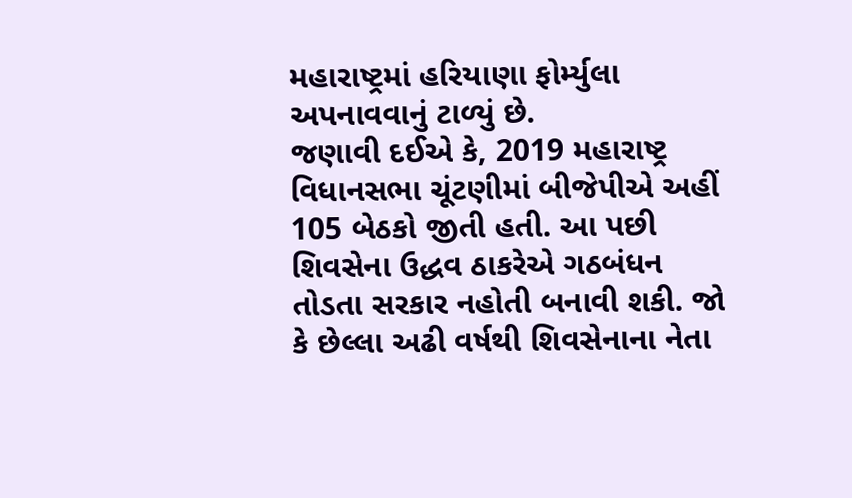મહારાષ્ટ્રમાં હરિયાણા ફોર્મ્યુલા અપનાવવાનું ટાળ્યું છે.
જણાવી દઈએ કે, 2019 મહારાષ્ટ્ર વિધાનસભા ચૂંટણીમાં બીજેપીએ અહીં 105 બેઠકો જીતી હતી. આ પછી શિવસેના ઉદ્ધવ ઠાકરેએ ગઠબંધન તોડતા સરકાર નહોતી બનાવી શકી. જો કે છેલ્લા અઢી વર્ષથી શિવસેનાના નેતા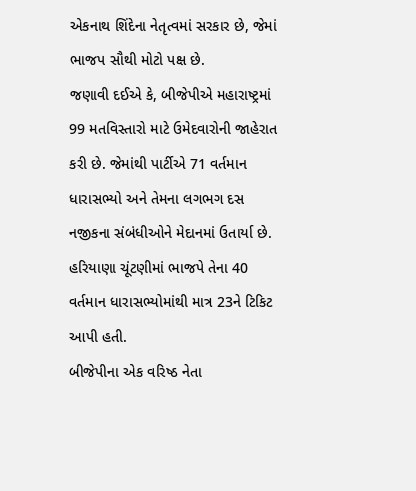એકનાથ શિંદેના નેતૃત્વમાં સરકાર છે, જેમાં ભાજપ સૌથી મોટો પક્ષ છે.
જણાવી દઈએ કે, બીજેપીએ મહારાષ્ટ્રમાં 99 મતવિસ્તારો માટે ઉમેદવારોની જાહેરાત કરી છે. જેમાંથી પાર્ટીએ 71 વર્તમાન ધારાસભ્યો અને તેમના લગભગ દસ નજીકના સંબંધીઓને મેદાનમાં ઉતાર્યા છે. હરિયાણા ચૂંટણીમાં ભાજપે તેના 40 વર્તમાન ધારાસભ્યોમાંથી માત્ર 23ને ટિકિટ આપી હતી.
બીજેપીના એક વરિષ્ઠ નેતા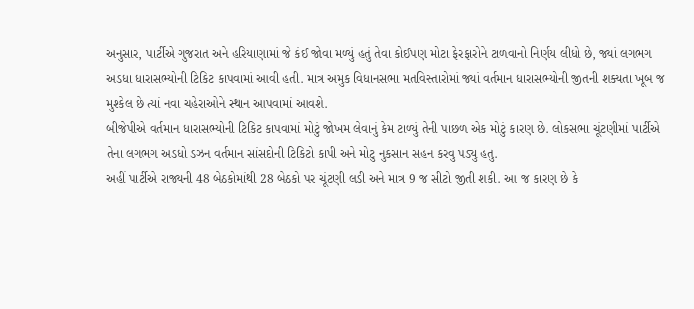અનુસાર, પાર્ટીએ ગુજરાત અને હરિયાણામાં જે કંઈ જોવા મળ્યું હતું તેવા કોઈપણ મોટા ફેરફારોને ટાળવાનો નિર્ણય લીધો છે, જ્યાં લગભગ અડધા ધારાસભ્યોની ટિકિટ કાપવામાં આવી હતી. માત્ર અમુક વિધાનસભા મતવિસ્તારોમાં જ્યાં વર્તમાન ધારાસભ્યોની જીતની શક્યતા ખૂબ જ મુશ્કેલ છે ત્યાં નવા ચહેરાઓને સ્થાન આપવામાં આવશે.
બીજેપીએ વર્તમાન ધારાસભ્યોની ટિકિટ કાપવામાં મોટું જોખમ લેવાનું કેમ ટાળ્યું તેની પાછળ એક મોટું કારણ છે. લોકસભા ચૂંટણીમાં પાર્ટીએ તેના લગભગ અડધો ડઝન વર્તમાન સાંસદોની ટિકિટો કાપી અને મોટુ નુકસાન સહન કરવુ પડ્યુ હતુ.
અહીં પાર્ટીએ રાજ્યની 48 બેઠકોમાંથી 28 બેઠકો પર ચૂંટણી લડી અને માત્ર 9 જ સીટો જીતી શકી. આ જ કારણ છે કે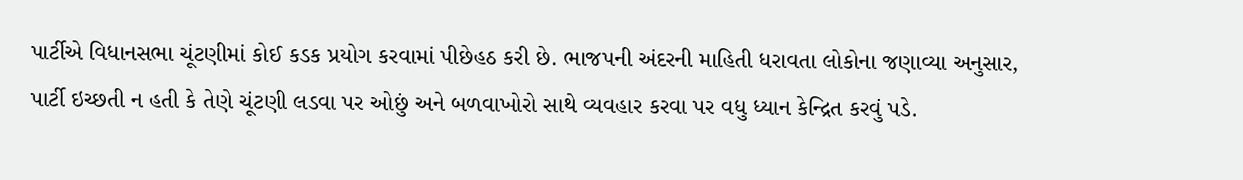પાર્ટીએ વિધાનસભા ચૂંટણીમાં કોઈ કડક પ્રયોગ કરવામાં પીછેહઠ કરી છે. ભાજપની અંદરની માહિતી ધરાવતા લોકોના જણાવ્યા અનુસાર, પાર્ટી ઇચ્છતી ન હતી કે તેણે ચૂંટણી લડવા પર ઓછું અને બળવાખોરો સાથે વ્યવહાર કરવા પર વધુ ધ્યાન કેન્દ્રિત કરવું પડે.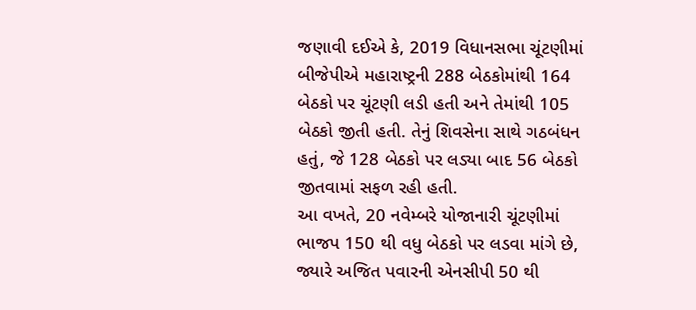જણાવી દઈએ કે, 2019 વિધાનસભા ચૂંટણીમાં બીજેપીએ મહારાષ્ટ્રની 288 બેઠકોમાંથી 164 બેઠકો પર ચૂંટણી લડી હતી અને તેમાંથી 105 બેઠકો જીતી હતી. તેનું શિવસેના સાથે ગઠબંધન હતું, જે 128 બેઠકો પર લડ્યા બાદ 56 બેઠકો જીતવામાં સફળ રહી હતી.
આ વખતે, 20 નવેમ્બરે યોજાનારી ચૂંટણીમાં ભાજપ 150 થી વધુ બેઠકો પર લડવા માંગે છે, જ્યારે અજિત પવારની એનસીપી 50 થી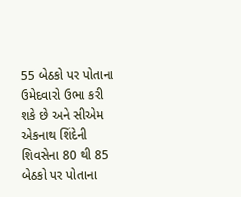55 બેઠકો પર પોતાના ઉમેદવારો ઉભા કરી શકે છે અને સીએમ એકનાથ શિંદેની શિવસેના 80 થી 85 બેઠકો પર પોતાના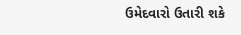ઉમેદવારો ઉતારી શકે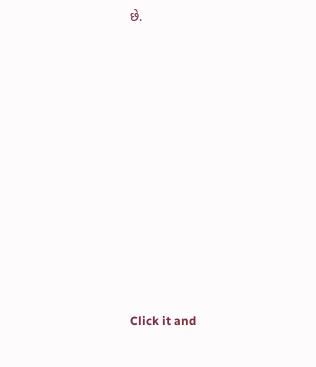છે.












Click it and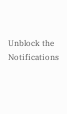Unblock the Notifications